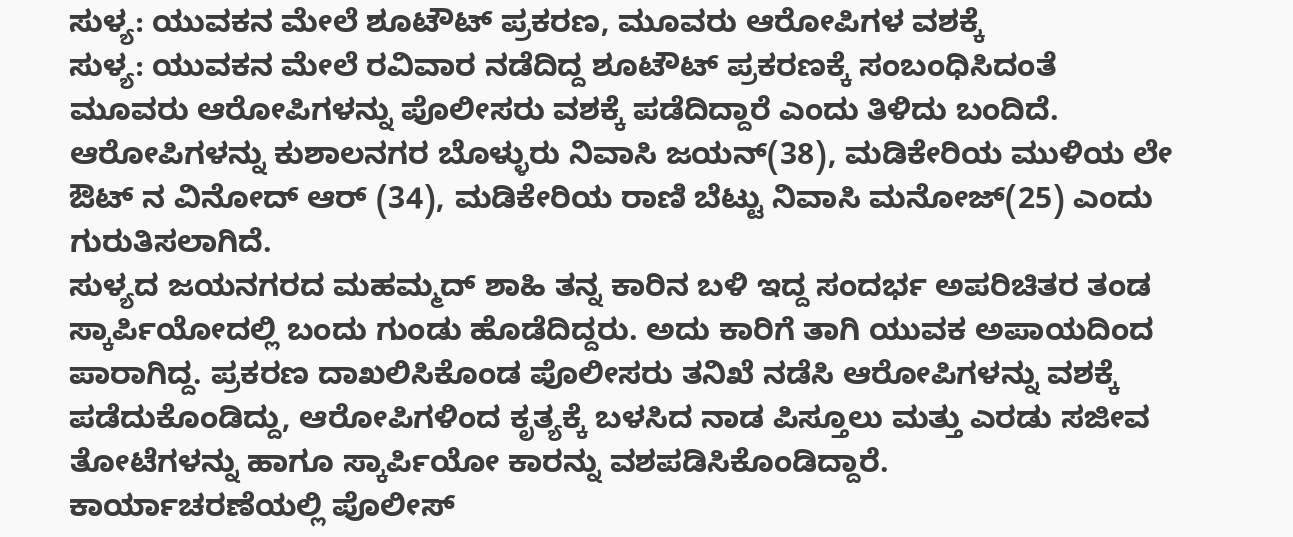ಸುಳ್ಯ: ಯುವಕನ ಮೇಲೆ ಶೂಟೌಟ್ ಪ್ರಕರಣ, ಮೂವರು ಆರೋಪಿಗಳ ವಶಕ್ಕೆ
ಸುಳ್ಯ: ಯುವಕನ ಮೇಲೆ ರವಿವಾರ ನಡೆದಿದ್ದ ಶೂಟೌಟ್ ಪ್ರಕರಣಕ್ಕೆ ಸಂಬಂಧಿಸಿದಂತೆ ಮೂವರು ಆರೋಪಿಗಳನ್ನು ಪೊಲೀಸರು ವಶಕ್ಕೆ ಪಡೆದಿದ್ದಾರೆ ಎಂದು ತಿಳಿದು ಬಂದಿದೆ.
ಆರೋಪಿಗಳನ್ನು ಕುಶಾಲನಗರ ಬೊಳ್ಳುರು ನಿವಾಸಿ ಜಯನ್(38), ಮಡಿಕೇರಿಯ ಮುಳಿಯ ಲೇ ಔಟ್ ನ ವಿನೋದ್ ಆರ್ (34), ಮಡಿಕೇರಿಯ ರಾಣಿ ಬೆಟ್ಟು ನಿವಾಸಿ ಮನೋಜ್(25) ಎಂದು ಗುರುತಿಸಲಾಗಿದೆ.
ಸುಳ್ಯದ ಜಯನಗರದ ಮಹಮ್ಮದ್ ಶಾಹಿ ತನ್ನ ಕಾರಿನ ಬಳಿ ಇದ್ದ ಸಂದರ್ಭ ಅಪರಿಚಿತರ ತಂಡ ಸ್ಕಾರ್ಪಿಯೋದಲ್ಲಿ ಬಂದು ಗುಂಡು ಹೊಡೆದಿದ್ದರು. ಅದು ಕಾರಿಗೆ ತಾಗಿ ಯುವಕ ಅಪಾಯದಿಂದ ಪಾರಾಗಿದ್ದ. ಪ್ರಕರಣ ದಾಖಲಿಸಿಕೊಂಡ ಪೊಲೀಸರು ತನಿಖೆ ನಡೆಸಿ ಆರೋಪಿಗಳನ್ನು ವಶಕ್ಕೆ ಪಡೆದುಕೊಂಡಿದ್ದು, ಆರೋಪಿಗಳಿಂದ ಕೃತ್ಯಕ್ಕೆ ಬಳಸಿದ ನಾಡ ಪಿಸ್ತೂಲು ಮತ್ತು ಎರಡು ಸಜೀವ ತೋಟೆಗಳನ್ನು ಹಾಗೂ ಸ್ಕಾರ್ಪಿಯೋ ಕಾರನ್ನು ವಶಪಡಿಸಿಕೊಂಡಿದ್ದಾರೆ.
ಕಾರ್ಯಾಚರಣೆಯಲ್ಲಿ ಪೊಲೀಸ್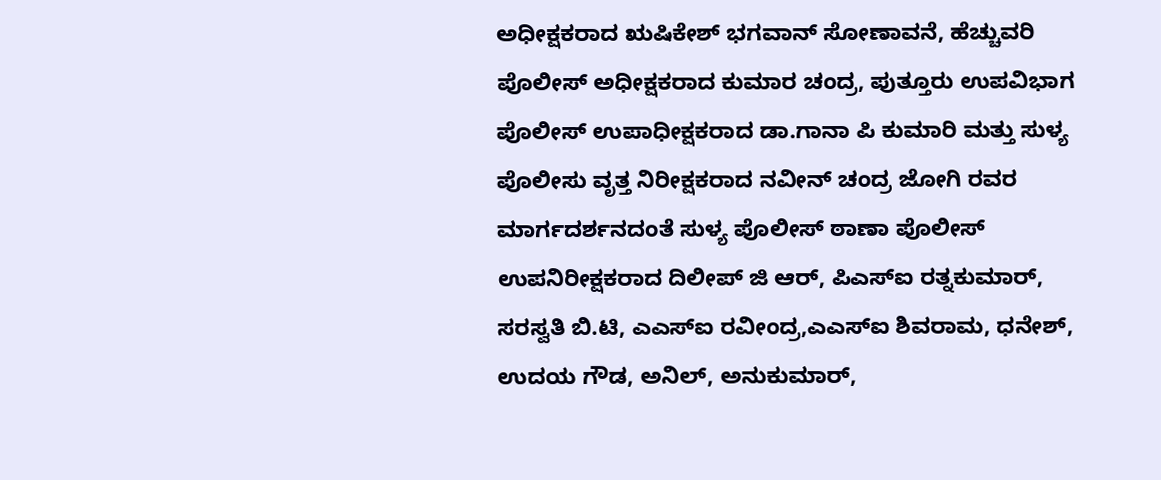ಅಧೀಕ್ಷಕರಾದ ಋಷಿಕೇಶ್ ಭಗವಾನ್ ಸೋಣಾವನೆ, ಹೆಚ್ಚುವರಿ ಪೊಲೀಸ್ ಅಧೀಕ್ಷಕರಾದ ಕುಮಾರ ಚಂದ್ರ, ಪುತ್ತೂರು ಉಪವಿಭಾಗ ಪೊಲೀಸ್ ಉಪಾಧೀಕ್ಷಕರಾದ ಡಾ.ಗಾನಾ ಪಿ ಕುಮಾರಿ ಮತ್ತು ಸುಳ್ಯ ಪೊಲೀಸು ವೃತ್ತ ನಿರೀಕ್ಷಕರಾದ ನವೀನ್ ಚಂದ್ರ ಜೋಗಿ ರವರ ಮಾರ್ಗದರ್ಶನದಂತೆ ಸುಳ್ಯ ಪೊಲೀಸ್ ಠಾಣಾ ಪೊಲೀಸ್ ಉಪನಿರೀಕ್ಷಕರಾದ ದಿಲೀಪ್ ಜಿ ಆರ್, ಪಿಎಸ್ಐ ರತ್ನಕುಮಾರ್, ಸರಸ್ವತಿ ಬಿ.ಟಿ, ಎಎಸ್ಐ ರವೀಂದ್ರ,ಎಎಸ್ಐ ಶಿವರಾಮ, ಧನೇಶ್, ಉದಯ ಗೌಡ, ಅನಿಲ್, ಅನುಕುಮಾರ್,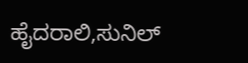ಹೈದರಾಲಿ,ಸುನಿಲ್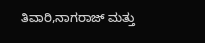ತಿವಾರಿ,ನಾಗರಾಜ್ ಮತ್ತು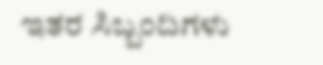ಇತರ ಸಿಬ್ಬಂದಿಗಳು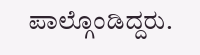ಪಾಲ್ಗೊಂಡಿದ್ದರು.